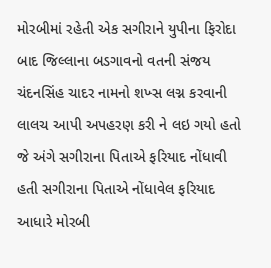મોરબીમાં રહેતી એક સગીરાને યુપીના ફિરોદા બાદ જિલ્લાના બડગાવનો વતની સંજય ચંદનસિંહ ચાદર નામનો શખ્સ લગ્ન કરવાની લાલચ આપી અપહરણ કરી ને લઇ ગયો હતો જે અંગે સગીરાના પિતાએ ફરિયાદ નોંધાવી હતી સગીરાના પિતાએ નોંધાવેલ ફરિયાદ આધારે મોરબી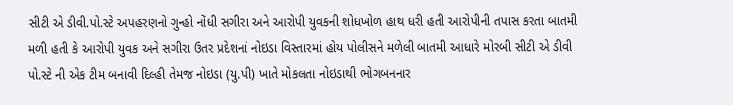સીટી એ ડીવી.પો.સ્ટે અપહરણનો ગુન્હો નોંધી સગીરા અને આરોપી યુવકની શોધખોળ હાથ ધરી હતી આરોપીની તપાસ કરતા બાતમી મળી હતી કે આરોપી યુવક અને સગીરા ઉતર પ્રદેશનાં નોઇડા વિસ્તારમાં હોય પોલીસને મળેલી બાતમી આધારે મોરબી સીટી એ ડીવી પો.સ્ટે ની એક ટીમ બનાવી દિલ્હી તેમજ નોઇડા (યુ.પી) ખાતે મોકલતા નોઇડાથી ભોગબનનાર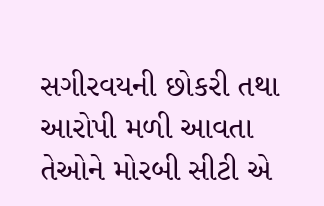સગીરવયની છોકરી તથા આરોપી મળી આવતા તેઓને મોરબી સીટી એ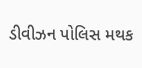ડીવીઝન પોલિસ મથક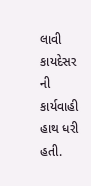લાવી કાયદેસર ની કાર્યવાહી હાથ ધરી હતી.